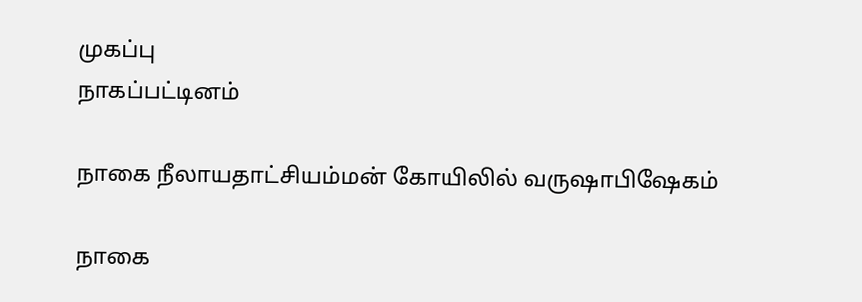முகப்பு
நாகப்பட்டினம்

நாகை நீலாயதாட்சியம்மன் கோயிலில் வருஷாபிஷேகம்

நாகை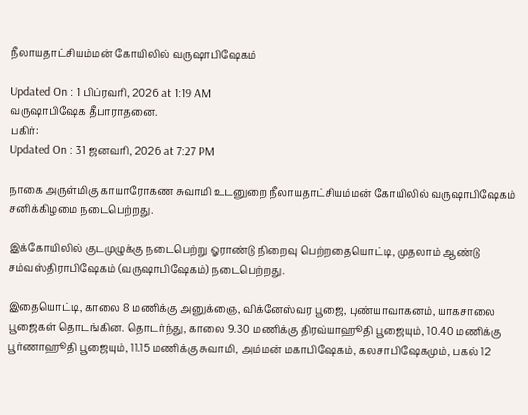நீலாயதாட்சியம்மன் கோயிலில் வருஷாபிஷேகம்

Updated On : 1 பிப்ரவரி, 2026 at 1:19 AM
வருஷாபிஷேக தீபாராதனை.
பகிர்:
Updated On : 31 ஜனவரி, 2026 at 7:27 PM

நாகை அருள்மிகு காயாரோகண சுவாமி உடனுறை நீலாயதாட்சியம்மன் கோயிலில் வருஷாபிஷேகம் சனிக்கிழமை நடைபெற்றது.

இக்கோயிலில் குடமுழுக்கு நடைபெற்று ஓராண்டு நிறைவு பெற்றதையொட்டி, முதலாம் ஆண்டு சம்வஸ்திராபிஷேகம் (வருஷாபிஷேகம்) நடைபெற்றது.

இதையொட்டி, காலை 8 மணிக்கு அனுக்ஞை, விக்னேஸ்வர பூஜை, புண்யாவாகனம், யாகசாலை பூஜைகள் தொடங்கின. தொடர்ந்து, காலை 9.30 மணிக்கு திரவ்யாஹூதி பூஜையும், 10.40 மணிக்கு பூர்ணாஹூதி பூஜையும், 11.15 மணிக்கு சுவாமி, அம்மன் மகாபிஷேகம், கலசாபிஷேகமும், பகல் 12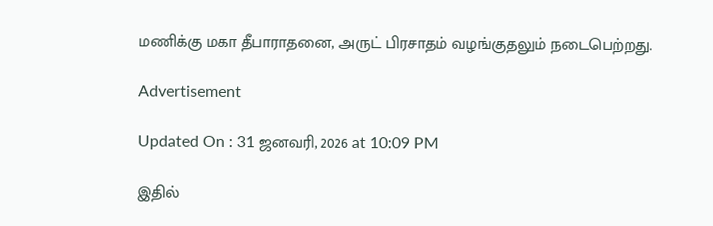மணிக்கு மகா தீபாராதனை, அருட் பிரசாதம் வழங்குதலும் நடைபெற்றது.

Advertisement

Updated On : 31 ஜனவரி, 2026 at 10:09 PM

இதில்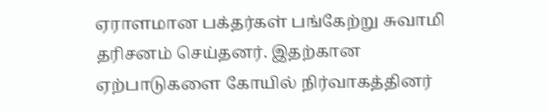ஏராளமான பக்தர்கள் பங்கேற்று சுவாமி தரிசனம் செய்தனர். இதற்கான ஏற்பாடுகளை கோயில் நிர்வாகத்தினர்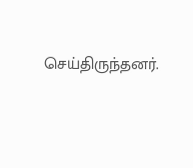செய்திருந்தனர்.